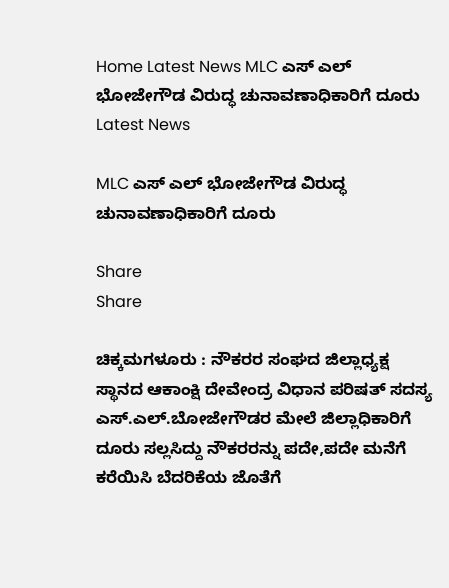Home Latest News MLC ಎಸ್ ಎಲ್ ಭೋಜೇಗೌಡ ವಿರುದ್ಧ ಚುನಾವಣಾಧಿಕಾರಿಗೆ ದೂರು
Latest News

MLC ಎಸ್ ಎಲ್ ಭೋಜೇಗೌಡ ವಿರುದ್ಧ ಚುನಾವಣಾಧಿಕಾರಿಗೆ ದೂರು

Share
Share

ಚಿಕ್ಕಮಗಳೂರು : ನೌಕರರ ಸಂಘದ ಜಿಲ್ಲಾಧ್ಯಕ್ಷ ಸ್ಥಾನದ ಆಕಾಂಕ್ಷಿ ದೇವೇಂದ್ರ ವಿಧಾನ ಪರಿಷತ್ ಸದಸ್ಯ ಎಸ್.ಎಲ್.ಬೋಜೇಗೌಡರ ಮೇಲೆ ಜಿಲ್ಲಾಧಿಕಾರಿಗೆ ದೂರು ಸಲ್ಲಸಿದ್ದು ನೌಕರರನ್ನು ಪದೇ,ಪದೇ ಮನೆಗೆ ಕರೆಯಿಸಿ ಬೆದರಿಕೆಯ ಜೊತೆಗೆ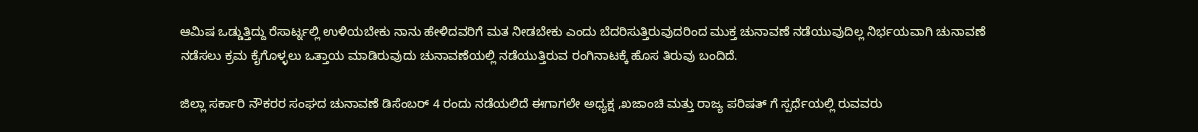ಆಮಿಷ ಒಡ್ಡುತ್ತಿದ್ದು ರೆಸಾರ್ಟ್ನಲ್ಲಿ ಉಳಿಯಬೇಕು ನಾನು ಹೇಳಿದವರಿಗೆ ಮತ ನೀಡಬೇಕು ಎಂದು ಬೆದರಿಸುತ್ತಿರುವುದರಿಂದ ಮುಕ್ತ ಚುನಾವಣೆ ನಡೆಯುವುದಿಲ್ಲ ನಿರ್ಭಯವಾಗಿ ಚುನಾವಣೆ ನಡೆಸಲು ಕ್ರಮ ಕೈಗೊಳ್ಳಲು ಒತ್ತಾಯ ಮಾಡಿರುವುದು ಚುನಾವಣೆಯಲ್ಲಿ ನಡೆಯುತ್ತಿರುವ ರಂಗಿನಾಟಕ್ಕೆ ಹೊಸ ತಿರುವು ಬಂದಿದೆ.

ಜಿಲ್ಲಾ ಸರ್ಕಾರಿ ನೌಕರರ ಸಂಘದ ಚುನಾವಣೆ ಡಿಸೆಂಬರ್ 4 ರಂದು ನಡೆಯಲಿದೆ ಈಗಾಗಲೇ ಅಧ್ಯಕ್ಷ ,ಖಜಾಂಚಿ ಮತ್ತು ರಾಜ್ಯ ಪರಿಷತ್ ಗೆ ಸ್ಪರ್ಧೆಯಲ್ಲಿ ರುವವರು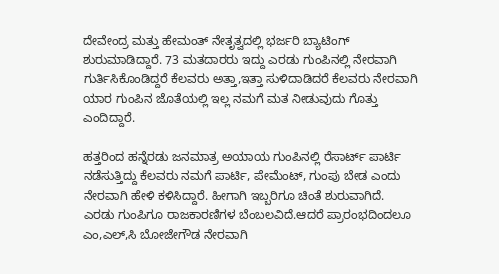ದೇವೇಂದ್ರ ಮತ್ತು ಹೇಮಂತ್ ನೇತೃತ್ವದಲ್ಲಿ ಭರ್ಜರಿ ಬ್ಯಾಟಿಂಗ್ ಶುರುಮಾಡಿದ್ದಾರೆ. 73 ಮತದಾರರು ಇದ್ದು ಎರಡು ಗುಂಪಿನಲ್ಲಿ ನೇರವಾಗಿ ಗುರ್ತಿಸಿಕೊಂಡಿದ್ದರೆ ಕೆಲವರು ಅತ್ತಾ,ಇತ್ತಾ ಸುಳಿದಾಡಿದರೆ ಕೆಲವರು ನೇರವಾಗಿ ಯಾರ ಗುಂಪಿನ ಜೊತೆಯಲ್ಲಿ ಇಲ್ಲ ನಮಗೆ ಮತ ನೀಡುವುದು ಗೊತ್ತು ಎಂದಿದ್ದಾರೆ.

ಹತ್ತರಿಂದ ಹನ್ನೆರಡು ಜನಮಾತ್ರ ಅಯಾಯ ಗುಂಪಿನಲ್ಲಿ ರೆಸಾರ್ಟ್ ಪಾರ್ಟಿ ನಡೆಸುತ್ತಿದ್ದು ಕೆಲವರು ನಮಗೆ ಪಾರ್ಟಿ, ಪೇಮೆಂಟ್, ಗುಂಪು ಬೇಡ ಎಂದು ನೇರವಾಗಿ ಹೇಳಿ ಕಳಿಸಿದ್ದಾರೆ. ಹೀಗಾಗಿ ಇಬ್ಬರಿಗೂ ಚಿಂತೆ ಶುರುವಾಗಿದೆ.
ಎರಡು ಗುಂಪಿಗೂ ರಾಜಕಾರಣಿಗಳ ಬೆಂಬಲವಿದೆ.ಆದರೆ ಪ್ರಾರಂಭದಿಂದಲೂ ಎಂ,ಎಲ್,ಸಿ ಬೋಜೇಗೌಡ ನೇರವಾಗಿ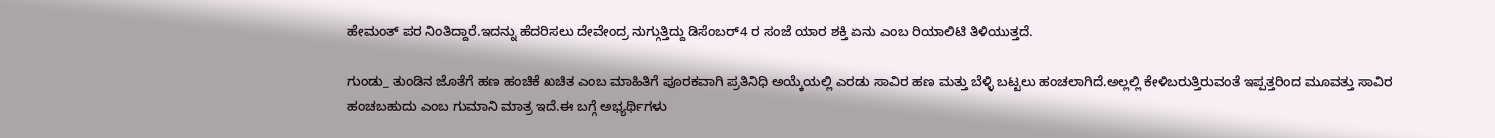ಹೇಮಂತ್ ಪರ ನಿಂತಿದ್ದಾರೆ.ಇದನ್ನು ಹೆದರಿಸಲು ದೇವೇಂದ್ರ ನುಗ್ಗುತ್ತಿದ್ದು ಡಿಸೆಂಬರ್4 ರ ಸಂಜೆ ಯಾರ ಶಕ್ತಿ ಏನು ಎಂಬ ರಿಯಾಲಿಟಿ ತಿಳಿಯುತ್ತದೆ.

ಗುಂಡು_ ತುಂಡಿನ ಜೊತೆಗೆ ಹಣ ಹಂಚಿಕೆ ಖಚಿತ ಎಂಬ ಮಾಹಿತಿಗೆ ಪೂರಕವಾಗಿ ಪ್ರತಿನಿಧಿ ಅಯ್ಕೆಯಲ್ಲಿ ಎರಡು ಸಾವಿರ ಹಣ ಮತ್ತು ಬೆಳ್ಳಿ ಬಟ್ಟಲು ಹಂಚಲಾಗಿದೆ.ಅಲ್ಲಲ್ಲಿ ಕೇಳಿಬರುತ್ತಿರುವಂತೆ ಇಪ್ಪತ್ತರಿಂದ ಮೂವತ್ತು ಸಾವಿರ ಹಂಚಬಹುದು ಎಂಬ ಗುಮಾನಿ ಮಾತ್ರ ಇದೆ.ಈ ಬಗ್ಗೆ ಅಭ್ಯರ್ಥಿಗಳು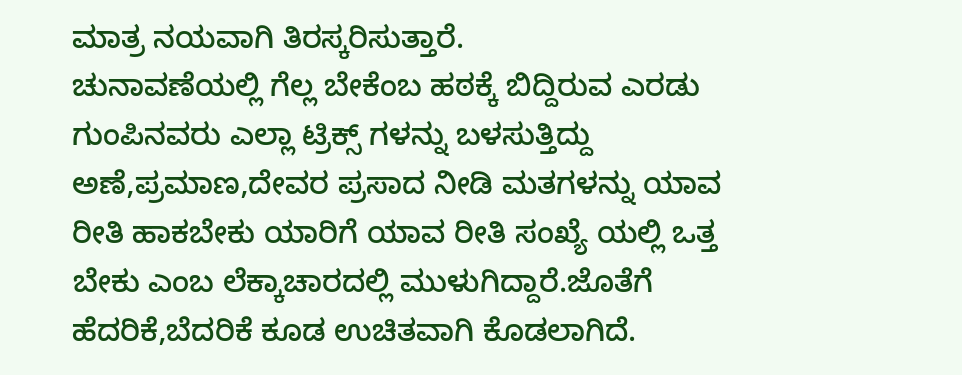ಮಾತ್ರ ನಯವಾಗಿ ತಿರಸ್ಕರಿಸುತ್ತಾರೆ.
ಚುನಾವಣೆಯಲ್ಲಿ ಗೆಲ್ಲ ಬೇಕೆಂಬ ಹಠಕ್ಕೆ ಬಿದ್ದಿರುವ ಎರಡು ಗುಂಪಿನವರು ಎಲ್ಲಾ ಟ್ರಿಕ್ಸ್ ಗಳನ್ನು ಬಳಸುತ್ತಿದ್ದು ಅಣೆ,ಪ್ರಮಾಣ,ದೇವರ ಪ್ರಸಾದ ನೀಡಿ ಮತಗಳನ್ನು ಯಾವ ರೀತಿ ಹಾಕಬೇಕು ಯಾರಿಗೆ ಯಾವ ರೀತಿ ಸಂಖ್ಯೆ ಯಲ್ಲಿ ಒತ್ತ ಬೇಕು ಎಂಬ ಲೆಕ್ಕಾಚಾರದಲ್ಲಿ ಮುಳುಗಿದ್ದಾರೆ.ಜೊತೆಗೆ ಹೆದರಿಕೆ,ಬೆದರಿಕೆ ಕೂಡ ಉಚಿತವಾಗಿ ಕೊಡಲಾಗಿದೆ.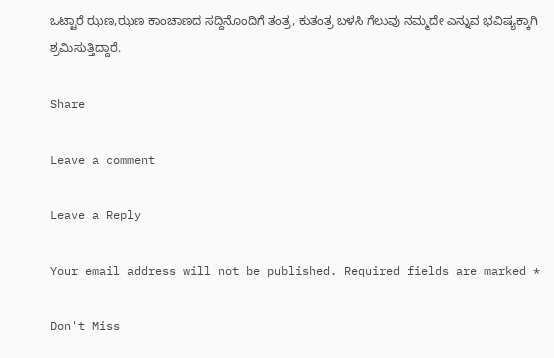ಒಟ್ಟಾರೆ ಝಣ,ಝಣ ಕಾಂಚಾಣದ ಸದ್ದಿನೊಂದಿಗೆ ತಂತ್ರ, ಕುತಂತ್ರ ಬಳಸಿ ಗೆಲುವು ನಮ್ಮದೇ ಎನ್ನುವ ಭವಿಷ್ಯಕ್ಕಾಗಿ ಶ್ರಮಿಸುತ್ತಿದ್ದಾರೆ.

Share

Leave a comment

Leave a Reply

Your email address will not be published. Required fields are marked *

Don't Miss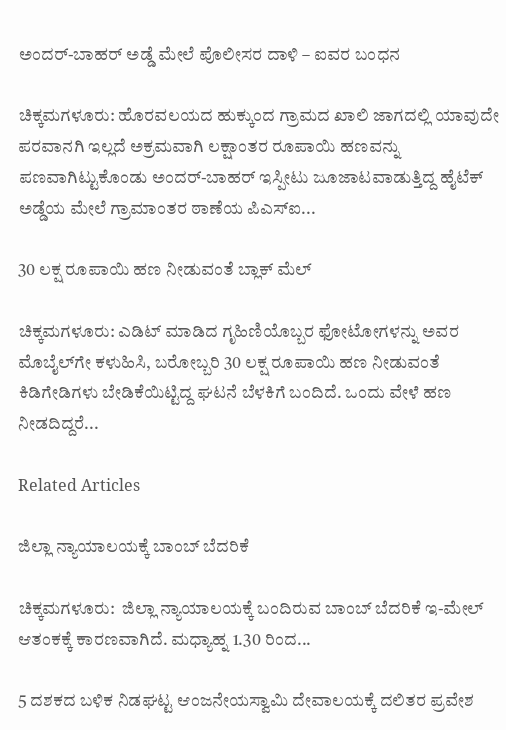ಅಂದರ್-ಬಾಹರ್ ಅಡ್ಡೆ ಮೇಲೆ ಪೊಲೀಸರ ದಾಳಿ – ಐವರ ಬಂಧನ

ಚಿಕ್ಕಮಗಳೂರು: ಹೊರವಲಯದ ಹುಕ್ಕುಂದ ಗ್ರಾಮದ ಖಾಲಿ ಜಾಗದಲ್ಲಿ ಯಾವುದೇ ಪರವಾನಗಿ ಇಲ್ಲದೆ ಅಕ್ರಮವಾಗಿ ಲಕ್ಷಾಂತರ ರೂಪಾಯಿ ಹಣವನ್ನು ಪಣವಾಗಿಟ್ಟುಕೊಂಡು ಅಂದರ್-ಬಾಹರ್ ಇಸ್ಪೀಟು ಜೂಜಾಟವಾಡುತ್ತಿದ್ದ ಹೈಟೆಕ್ ಅಡ್ಡೆಯ ಮೇಲೆ ಗ್ರಾಮಾಂತರ ಠಾಣೆಯ ಪಿಎಸ್‌ಐ...

30 ಲಕ್ಷ ರೂಪಾಯಿ ಹಣ ನೀಡುವಂತೆ ಬ್ಲಾಕ್‌ ಮೆಲ್

ಚಿಕ್ಕಮಗಳೂರು: ಎಡಿಟ್ ಮಾಡಿದ ಗೃಹಿಣಿಯೊಬ್ಬರ ಫೋಟೋಗಳನ್ನು ಅವರ ಮೊಬೈಲ್‌ಗೇ ಕಳುಹಿಸಿ, ಬರೋಬ್ಬರಿ 30 ಲಕ್ಷ ರೂಪಾಯಿ ಹಣ ನೀಡುವಂತೆ ಕಿಡಿಗೇಡಿಗಳು ಬೇಡಿಕೆಯಿಟ್ಟಿದ್ದ ಘಟನೆ ಬೆಳಕಿಗೆ ಬಂದಿದೆ. ಒಂದು ವೇಳೆ ಹಣ ನೀಡದಿದ್ದರೆ...

Related Articles

ಜಿಲ್ಲಾ ನ್ಯಾಯಾಲಯಕ್ಕೆ ಬಾಂಬ್ ಬೆದರಿಕೆ

ಚಿಕ್ಕಮಗಳೂರು:  ಜಿಲ್ಲಾ ನ್ಯಾಯಾಲಯಕ್ಕೆ ಬಂದಿರುವ ಬಾಂಬ್ ಬೆದರಿಕೆ ಇ-ಮೇಲ್ ಆತಂಕಕ್ಕೆ ಕಾರಣವಾಗಿದೆ. ಮಧ್ಯಾಹ್ನ 1.30 ರಿಂದ...

5 ದಶಕದ ಬಳಿಕ ನಿಡಘಟ್ಟ ಆಂಜನೇಯಸ್ವಾಮಿ ದೇವಾಲಯಕ್ಕೆ ದಲಿತರ ಪ್ರವೇಶ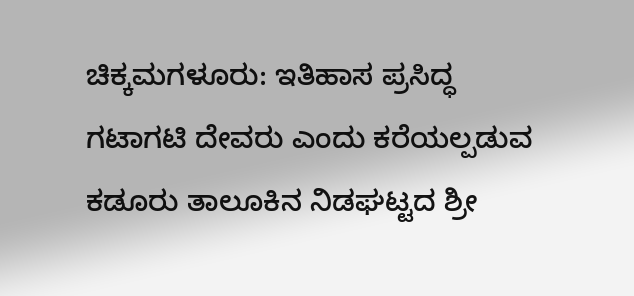ಚಿಕ್ಕಮಗಳೂರು: ಇತಿಹಾಸ ಪ್ರಸಿದ್ಧ ಗಟಾಗಟಿ ದೇವರು ಎಂದು ಕರೆಯಲ್ಪಡುವ ಕಡೂರು ತಾಲೂಕಿನ ನಿಡಘಟ್ಟದ ಶ್ರೀ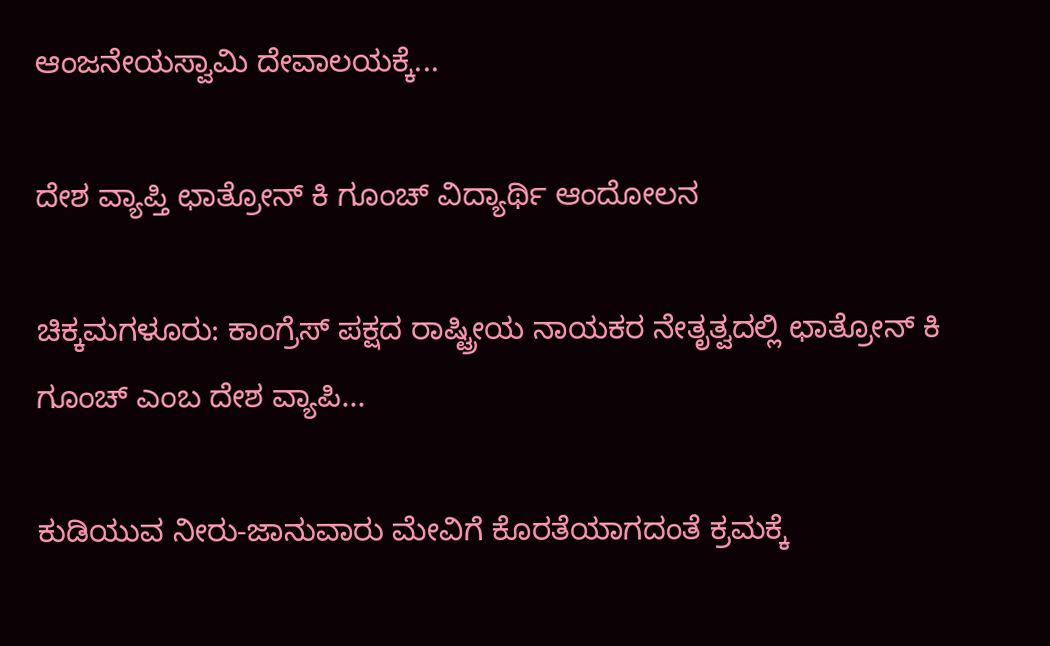ಆಂಜನೇಯಸ್ವಾಮಿ ದೇವಾಲಯಕ್ಕೆ...

ದೇಶ ವ್ಯಾಪ್ತಿ ಛಾತ್ರೋನ್ ಕಿ ಗೂಂಚ್ ವಿದ್ಯಾರ್ಥಿ ಆಂದೋಲನ

ಚಿಕ್ಕಮಗಳೂರು: ಕಾಂಗ್ರೆಸ್ ಪಕ್ಷದ ರಾಷ್ಟ್ರೀಯ ನಾಯಕರ ನೇತೃತ್ವದಲ್ಲಿ ಛಾತ್ರೋನ್ ಕಿ ಗೂಂಚ್ ಎಂಬ ದೇಶ ವ್ಯಾಪಿ...

ಕುಡಿಯುವ ನೀರು-ಜಾನುವಾರು ಮೇವಿಗೆ ಕೊರತೆಯಾಗದಂತೆ ಕ್ರಮಕ್ಕೆ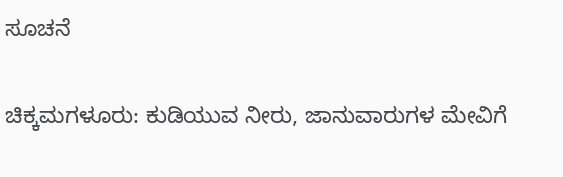ಸೂಚನೆ

ಚಿಕ್ಕಮಗಳೂರು: ಕುಡಿಯುವ ನೀರು, ಜಾನುವಾರುಗಳ ಮೇವಿಗೆ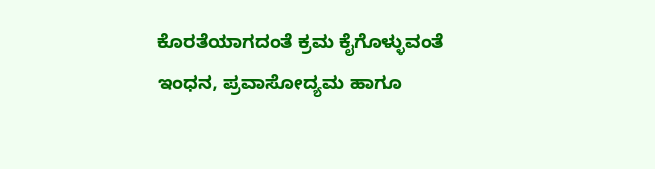ಕೊರತೆಯಾಗದಂತೆ ಕ್ರಮ ಕೈಗೊಳ್ಳುವಂತೆ ಇಂಧನ, ಪ್ರವಾಸೋದ್ಯಮ ಹಾಗೂ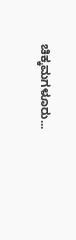ಚಿಕ್ಕಮಗಳೂರು...